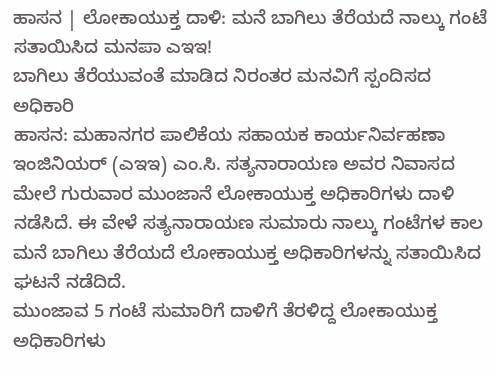ಹಾಸನ | ಲೋಕಾಯುಕ್ತ ದಾಳಿ: ಮನೆ ಬಾಗಿಲು ತೆರೆಯದೆ ನಾಲ್ಕು ಗಂಟೆ ಸತಾಯಿಸಿದ ಮನಪಾ ಎಇಇ!
ಬಾಗಿಲು ತೆರೆಯುವಂತೆ ಮಾಡಿದ ನಿರಂತರ ಮನವಿಗೆ ಸ್ಪಂದಿಸದ ಅಧಿಕಾರಿ
ಹಾಸನ: ಮಹಾನಗರ ಪಾಲಿಕೆಯ ಸಹಾಯಕ ಕಾರ್ಯನಿರ್ವಹಣಾ ಇಂಜಿನಿಯರ್ (ಎಇಇ) ಎಂ.ಸಿ. ಸತ್ಯನಾರಾಯಣ ಅವರ ನಿವಾಸದ ಮೇಲೆ ಗುರುವಾರ ಮುಂಜಾನೆ ಲೋಕಾಯುಕ್ತ ಅಧಿಕಾರಿಗಳು ದಾಳಿ ನಡೆಸಿದೆ. ಈ ವೇಳೆ ಸತ್ಯನಾರಾಯಣ ಸುಮಾರು ನಾಲ್ಕು ಗಂಟೆಗಳ ಕಾಲ ಮನೆ ಬಾಗಿಲು ತೆರೆಯದೆ ಲೋಕಾಯುಕ್ತ ಅಧಿಕಾರಿಗಳನ್ನು ಸತಾಯಿಸಿದ ಘಟನೆ ನಡೆದಿದೆ.
ಮುಂಜಾವ 5 ಗಂಟೆ ಸುಮಾರಿಗೆ ದಾಳಿಗೆ ತೆರಳಿದ್ದ ಲೋಕಾಯುಕ್ತ ಅಧಿಕಾರಿಗಳು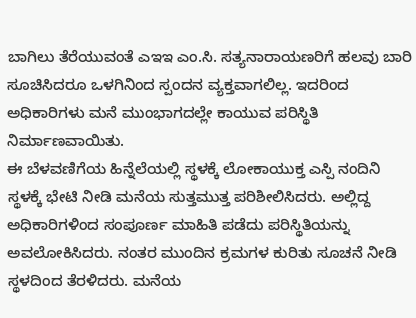ಬಾಗಿಲು ತೆರೆಯುವಂತೆ ಎಇಇ ಎಂ.ಸಿ. ಸತ್ಯನಾರಾಯಣರಿಗೆ ಹಲವು ಬಾರಿ ಸೂಚಿಸಿದರೂ ಒಳಗಿನಿಂದ ಸ್ಪಂದನ ವ್ಯಕ್ತವಾಗಲಿಲ್ಲ. ಇದರಿಂದ ಅಧಿಕಾರಿಗಳು ಮನೆ ಮುಂಭಾಗದಲ್ಲೇ ಕಾಯುವ ಪರಿಸ್ಥಿತಿ ನಿರ್ಮಾಣವಾಯಿತು.
ಈ ಬೆಳವಣಿಗೆಯ ಹಿನ್ನೆಲೆಯಲ್ಲಿ ಸ್ಥಳಕ್ಕೆ ಲೋಕಾಯುಕ್ತ ಎಸ್ಪಿ ನಂದಿನಿ ಸ್ಥಳಕ್ಕೆ ಭೇಟಿ ನೀಡಿ ಮನೆಯ ಸುತ್ತಮುತ್ತ ಪರಿಶೀಲಿಸಿದರು. ಅಲ್ಲಿದ್ದ ಅಧಿಕಾರಿಗಳಿಂದ ಸಂಪೂರ್ಣ ಮಾಹಿತಿ ಪಡೆದು ಪರಿಸ್ಥಿತಿಯನ್ನು ಅವಲೋಕಿಸಿದರು. ನಂತರ ಮುಂದಿನ ಕ್ರಮಗಳ ಕುರಿತು ಸೂಚನೆ ನೀಡಿ ಸ್ಥಳದಿಂದ ತೆರಳಿದರು. ಮನೆಯ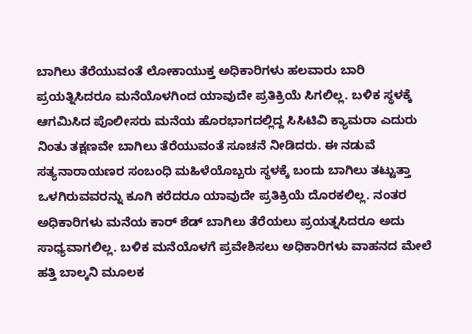ಬಾಗಿಲು ತೆರೆಯುವಂತೆ ಲೋಕಾಯುಕ್ತ ಅಧಿಕಾರಿಗಳು ಹಲವಾರು ಬಾರಿ ಪ್ರಯತ್ನಿಸಿದರೂ ಮನೆಯೊಳಗಿಂದ ಯಾವುದೇ ಪ್ರತಿಕ್ರಿಯೆ ಸಿಗಲಿಲ್ಲ. ಬಳಿಕ ಸ್ಥಳಕ್ಕೆ ಆಗಮಿಸಿದ ಪೊಲೀಸರು ಮನೆಯ ಹೊರಭಾಗದಲ್ಲಿದ್ದ ಸಿಸಿಟಿವಿ ಕ್ಯಾಮರಾ ಎದುರು ನಿಂತು ತಕ್ಷಣವೇ ಬಾಗಿಲು ತೆರೆಯುವಂತೆ ಸೂಚನೆ ನೀಡಿದರು. ಈ ನಡುವೆ ಸತ್ಯನಾರಾಯಣರ ಸಂಬಂಧಿ ಮಹಿಳೆಯೊಬ್ಬರು ಸ್ಥಳಕ್ಕೆ ಬಂದು ಬಾಗಿಲು ತಟ್ಟುತ್ತಾ ಒಳಗಿರುವವರನ್ನು ಕೂಗಿ ಕರೆದರೂ ಯಾವುದೇ ಪ್ರತಿಕ್ರಿಯೆ ದೊರಕಲಿಲ್ಲ. ನಂತರ ಅಧಿಕಾರಿಗಳು ಮನೆಯ ಕಾರ್ ಶೆಡ್ ಬಾಗಿಲು ತೆರೆಯಲು ಪ್ರಯತ್ನಸಿದರೂ ಅದು ಸಾಧ್ಯವಾಗಲಿಲ್ಲ. ಬಳಿಕ ಮನೆಯೊಳಗೆ ಪ್ರವೇಶಿಸಲು ಅಧಿಕಾರಿಗಳು ವಾಹನದ ಮೇಲೆ ಹತ್ತಿ ಬಾಲ್ಕನಿ ಮೂಲಕ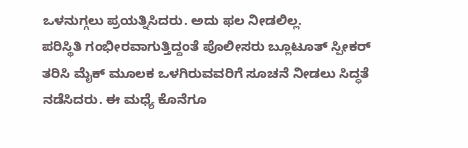ಒಳನುಗ್ಗಲು ಪ್ರಯತ್ನಿಸಿದರು. ಅದು ಫಲ ನೀಡಲಿಲ್ಲ.
ಪರಿಸ್ಥಿತಿ ಗಂಭೀರವಾಗುತ್ತಿದ್ದಂತೆ ಪೊಲೀಸರು ಬ್ಲೂಟೂತ್ ಸ್ಪೀಕರ್ ತರಿಸಿ ಮೈಕ್ ಮೂಲಕ ಒಳಗಿರುವವರಿಗೆ ಸೂಚನೆ ನೀಡಲು ಸಿದ್ಧತೆ ನಡೆಸಿದರು. ಈ ಮಧ್ಯೆ ಕೊನೆಗೂ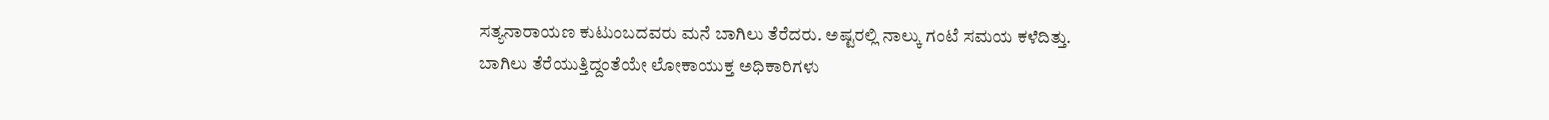ಸತ್ಯನಾರಾಯಣ ಕುಟುಂಬದವರು ಮನೆ ಬಾಗಿಲು ತೆರೆದರು. ಅಷ್ಟರಲ್ಲಿ ನಾಲ್ಕು ಗಂಟೆ ಸಮಯ ಕಳೆದಿತ್ತು.
ಬಾಗಿಲು ತೆರೆಯುತ್ತಿದ್ದಂತೆಯೇ ಲೋಕಾಯುಕ್ತ ಅಧಿಕಾರಿಗಳು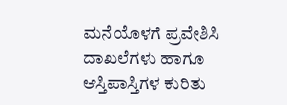ಮನೆಯೊಳಗೆ ಪ್ರವೇಶಿಸಿ ದಾಖಲೆಗಳು ಹಾಗೂ ಆಸ್ತಿಪಾಸ್ತಿಗಳ ಕುರಿತು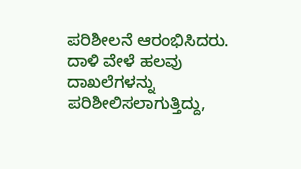ಪರಿಶೀಲನೆ ಆರಂಭಿಸಿದರು. ದಾಳಿ ವೇಳೆ ಹಲವು ದಾಖಲೆಗಳನ್ನು ಪರಿಶೀಲಿಸಲಾಗುತ್ತಿದ್ದು,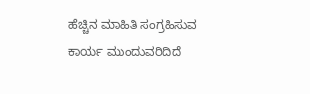ಹೆಚ್ಚಿನ ಮಾಹಿತಿ ಸಂಗ್ರಹಿಸುವ ಕಾರ್ಯ ಮುಂದುವರಿದಿದೆ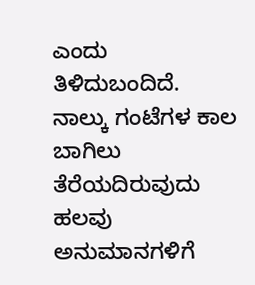ಎಂದು ತಿಳಿದುಬಂದಿದೆ.
ನಾಲ್ಕು ಗಂಟೆಗಳ ಕಾಲ ಬಾಗಿಲು ತೆರೆಯದಿರುವುದು ಹಲವು ಅನುಮಾನಗಳಿಗೆ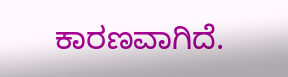ಕಾರಣವಾಗಿದೆ.